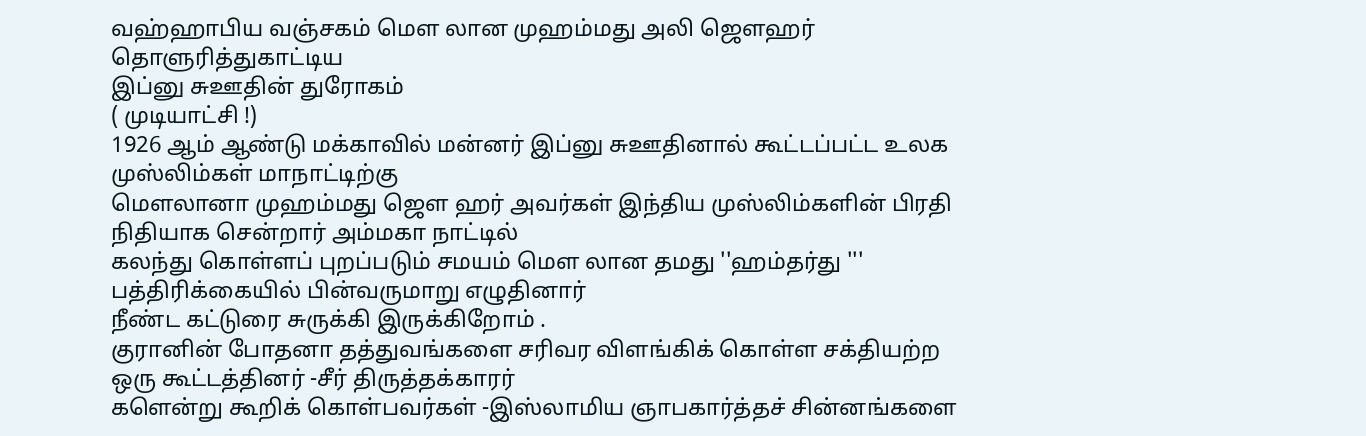வஹ்ஹாபிய வஞ்சகம் மௌ லான முஹம்மது அலி ஜௌஹர் தொளுரித்துகாட்டிய
இப்னு சுஊதின் துரோகம்
( முடியாட்சி !)
1926 ஆம் ஆண்டு மக்காவில் மன்னர் இப்னு சுஊதினால் கூட்டப்பட்ட உலக முஸ்லிம்கள் மாநாட்டிற்கு
மௌலானா முஹம்மது ஜௌ ஹர் அவர்கள் இந்திய முஸ்லிம்களின் பிரதி நிதியாக சென்றார் அம்மகா நாட்டில்
கலந்து கொள்ளப் புறப்படும் சமயம் மௌ லான தமது ''ஹம்தர்து ''' பத்திரிக்கையில் பின்வருமாறு எழுதினார்
நீண்ட கட்டுரை சுருக்கி இருக்கிறோம் .
குரானின் போதனா தத்துவங்களை சரிவர விளங்கிக் கொள்ள சக்தியற்ற ஒரு கூட்டத்தினர் -சீர் திருத்தக்காரர்
களென்று கூறிக் கொள்பவர்கள் -இஸ்லாமிய ஞாபகார்த்தச் சின்னங்களை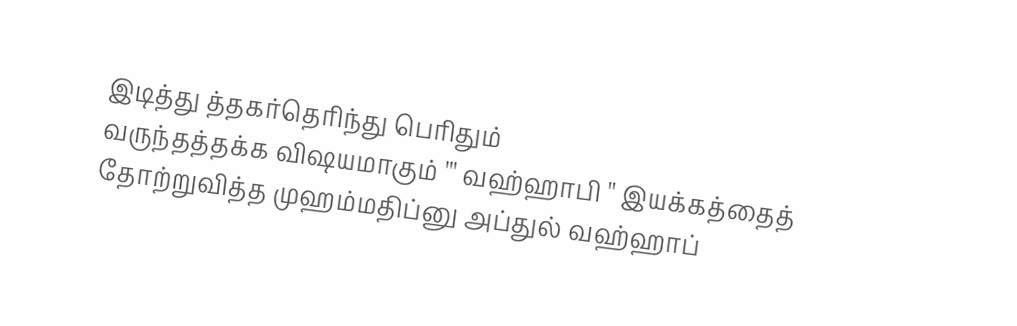இடித்து த்தகர்தெரிந்து பெரிதும்
வருந்தத்தக்க விஷயமாகும் ''' வஹ்ஹாபி '' இயக்கத்தைத் தோற்றுவித்த முஹம்மதிப்னு அப்துல் வஹ்ஹாப்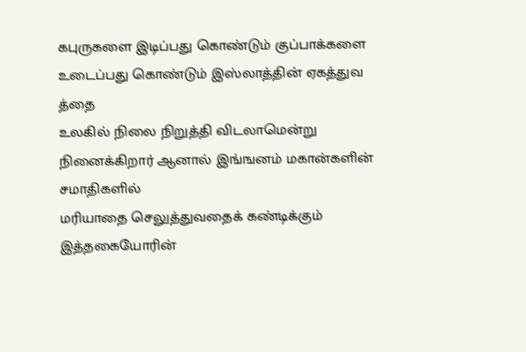கபுருகளை இடிப்பது கொண்டும் குப்பாக்களை உடைப்பது கொண்டும் இஸ்லாத்தின் ஏகத்துவ த்தை
உலகில் நிலை நிறுத்தி விடலாமென்று நினைக்கிறார் ஆனால் இங்ஙனம் மகான்களின் சமாதிகளில்
மரியாதை செலுத்துவதைக் கண்டிக்கும் இத்தகையோரின்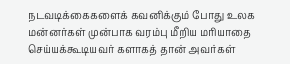நடவடிக்கைகளைக் கவனிக்கும் போது உலக
மன்னர்கள் முன்பாக வரம்பு மீறிய மரியாதை செய்யக்கூடியவர் களாகத் தான் அவர்கள்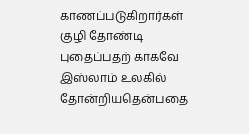காணப்படுகிறார்கள்
குழி தோண்டி புதைப்பதற் காகவே இஸ்லாம் உலகில் தோன்றியதென்பதை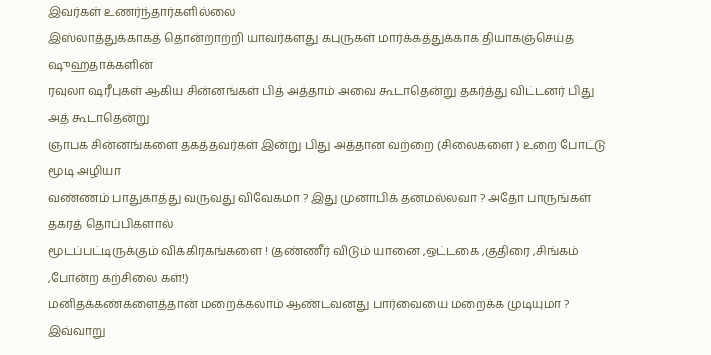இவர்கள் உணர்ந்தார்களில்லை
இஸ்லாத்துக்காகத் தொன்றாற்றி யாவர்களது கபுருகள் மார்க்கத்துக்காக தியாகஞ்செய்த ஷுஹதாக்களின்
ரவுலா ஷரீபுகள் ஆகிய சின்னங்கள் பித் அத்தாம் அவை கூடாதென்று தகர்த்து விட்டனர் பிது அத் கூடாதென்று
ஞாபக சின்னங்களை தகத்தவர்கள் இன்று பிது அத்தான வற்றை (சிலைகளை ) உறை போட்டு மூடி அழியா
வண்ணம் பாதுகாத்து வருவது விவேகமா ? இது முனாபிக் தனமல்லவா ? அதோ பாருங்கள் தகரத் தொப்பிகளால்
மூடப்பட்டிருக்கும் விக்கிரகங்களை ! (தண்ணீர் விடும் யானை ,ஒட்டகை ,குதிரை ,சிங்கம் ,போன்ற கற்சிலை கள்!)
மனிதக்கண்களைத்தான் மறைக்கலாம் ஆண்டவனது பார்வையை மறைக்க முடியுமா ?
இவ்வாறு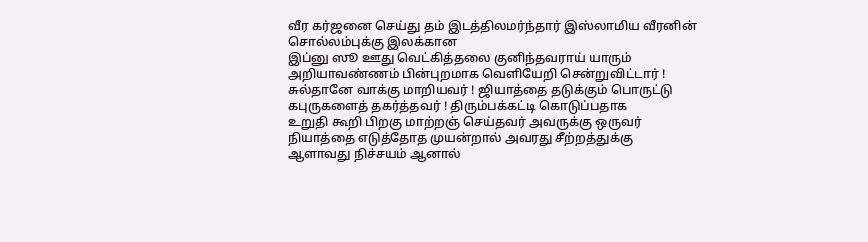வீர கர்ஜனை செய்து தம் இடத்திலமர்ந்தார் இஸ்லாமிய வீரனின் சொல்லம்புக்கு இலக்கான
இப்னு ஸூ ஊது வெட்கித்தலை குனிந்தவராய் யாரும் அறியாவண்ணம் பின்புறமாக வெளியேறி சென்றுவிட்டார் !
சுல்தானே வாக்கு மாறியவர் ! ஜியாத்தை தடுக்கும் பொருட்டு கபுருகளைத் தகர்த்தவர் ! திரும்பக்கட்டி கொடுப்பதாக
உறுதி கூறி பிறகு மாற்றஞ் செய்தவர் அவருக்கு ஒருவர் நியாத்தை எடுத்தோத முயன்றால் அவரது சீற்றத்துக்கு
ஆளாவது நிச்சயம் ஆனால்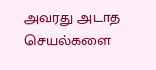அவரது அடாத செயல்களை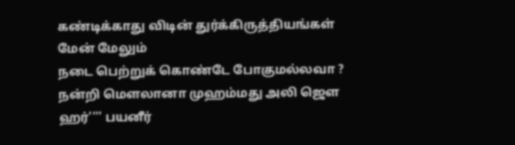கண்டிக்காது விடின் துர்க்கிருத்தியங்கள் மேன் மேலும்
நடை பெற்றுக் கொண்டே போகுமல்லவா ?
நன்றி மௌலானா முஹம்மது அலி ஜெள ஹர்'''' பயனீர்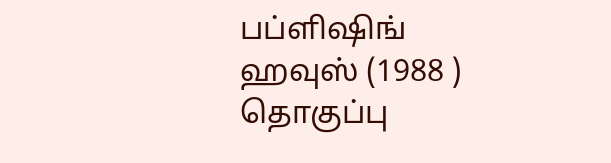பப்ளிஷிங் ஹவுஸ் (1988 ) தொகுப்பு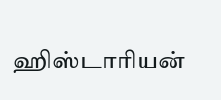ஹிஸ்டாரியன்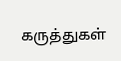கருத்துகள்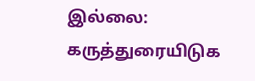இல்லை:
கருத்துரையிடுக